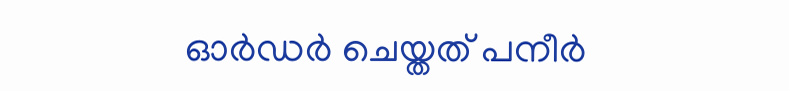ഓർഡർ ചെയ്തത് പനീർ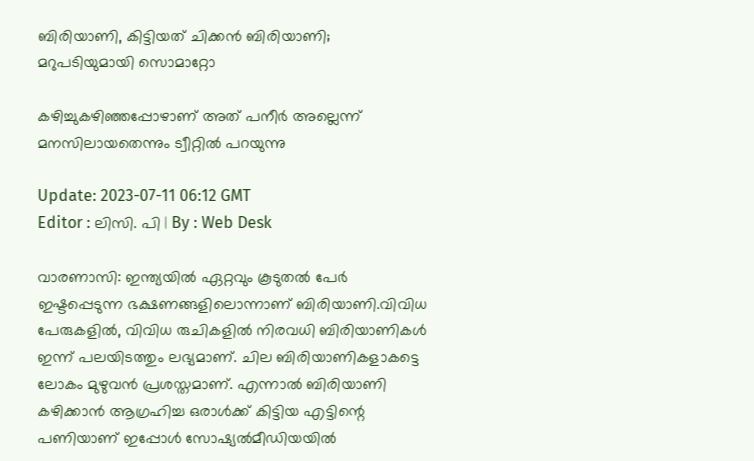ബിരിയാണി, കിട്ടിയത് ചിക്കൻ ബിരിയാണി; മറുപടിയുമായി സൊമാറ്റോ

കഴിച്ചുകഴിഞ്ഞപ്പോഴാണ് അത് പനീർ അല്ലെന്ന് മനസിലായതെന്നും ട്വീറ്റിൽ പറയുന്നു

Update: 2023-07-11 06:12 GMT
Editor : ലിസി. പി | By : Web Desk

വാരണാസി: ഇന്ത്യയിൽ ഏറ്റവും കൂടുതൽ പേർ ഇഷ്ടപ്പെടുന്ന ഭക്ഷണങ്ങളിലൊന്നാണ് ബിരിയാണി.വിവിധ പേരുകളിൽ, വിവിധ രുചികളിൽ നിരവധി ബിരിയാണികൾ ഇന്ന് പലയിടത്തും ലഭ്യമാണ്. ചില ബിരിയാണികളാകട്ടെ ലോകം മുഴുവൻ പ്രശസ്തമാണ്. എന്നാൽ ബിരിയാണി കഴിക്കാൻ ആഗ്രഹിച്ച ഒരാൾക്ക് കിട്ടിയ എട്ടിന്റെ പണിയാണ് ഇപ്പോൾ സോഷ്യൽമീഡിയയിൽ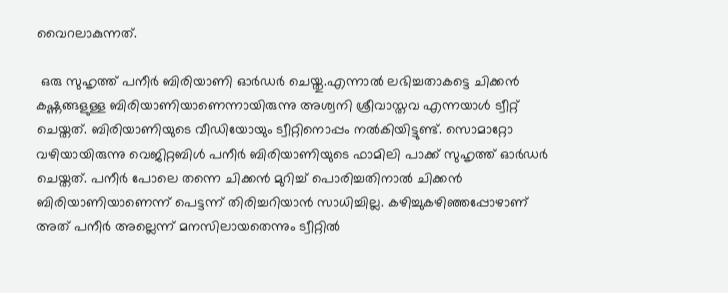വൈറലാകുന്നത്.

 ഒരു സുഹൃത്ത് പനീർ ബിരിയാണി ഓർഡർ ചെയ്തു.എന്നാൽ ലഭിച്ചതാകട്ടെ ചിക്കൻ കഷ്ണങ്ങളുള്ള ബിരിയാണിയാണെന്നായിരുന്നു അശ്വനി ശ്രീവാസ്തവ എന്നയാൾ ട്വീറ്റ് ചെയ്തത്. ബിരിയാണിയുടെ വീഡിയോയും ട്വീറ്റിനൊപ്പം നൽകിയിട്ടുണ്ട്. സൊമാറ്റോ വഴിയായിരുന്നു വെജിറ്റബിൾ പനീർ ബിരിയാണിയുടെ ഫാമിലി പാക്ക് സുഹൃത്ത് ഓർഡർ ചെയ്തത്. പനീർ പോലെ തന്നെ ചിക്കൻ മുറിച്ച് പൊരിച്ചതിനാൽ ചിക്കൻ ബിരിയാണിയാണെന്ന് പെട്ടന്ന് തിരിച്ചറിയാൻ സാധിച്ചില്ല. കഴിച്ചുകഴിഞ്ഞപ്പോഴാണ് അത് പനീർ അല്ലെന്ന് മനസിലായതെന്നും ട്വീറ്റിൽ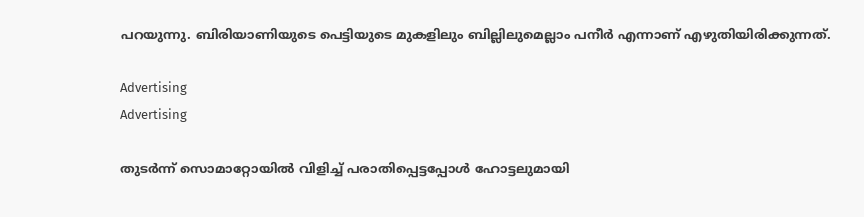പറയുന്നു. ബിരിയാണിയുടെ പെട്ടിയുടെ മുകളിലും ബില്ലിലുമെല്ലാം പനീർ എന്നാണ് എഴുതിയിരിക്കുന്നത്.

Advertising
Advertising

തുടർന്ന് സൊമാറ്റോയിൽ വിളിച്ച് പരാതിപ്പെട്ടപ്പോൾ ഹോട്ടലുമായി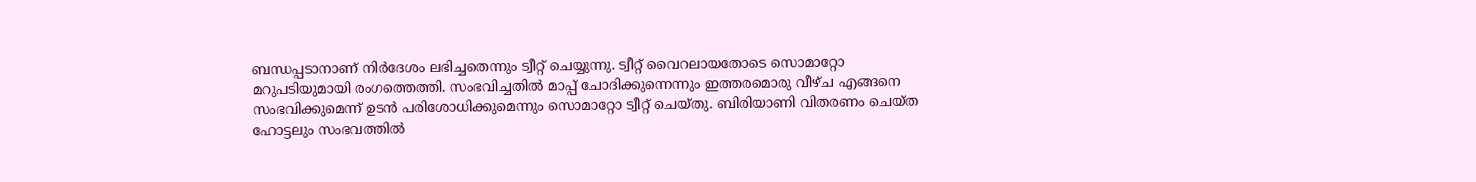ബന്ധപ്പടാനാണ് നിർദേശം ലഭിച്ചതെന്നും ട്വീറ്റ് ചെയ്യുന്നു. ട്വീറ്റ് വൈറലായതോടെ സൊമാറ്റോ മറുപടിയുമായി രംഗത്തെത്തി. സംഭവിച്ചതിൽ മാപ്പ് ചോദിക്കുന്നെന്നും ഇത്തരമൊരു വീഴ്ച എങ്ങനെ സംഭവിക്കുമെന്ന് ഉടൻ പരിശോധിക്കുമെന്നും സൊമാറ്റോ ട്വീറ്റ് ചെയ്തു. ബിരിയാണി വിതരണം ചെയ്ത ഹോട്ടലും സംഭവത്തില്‍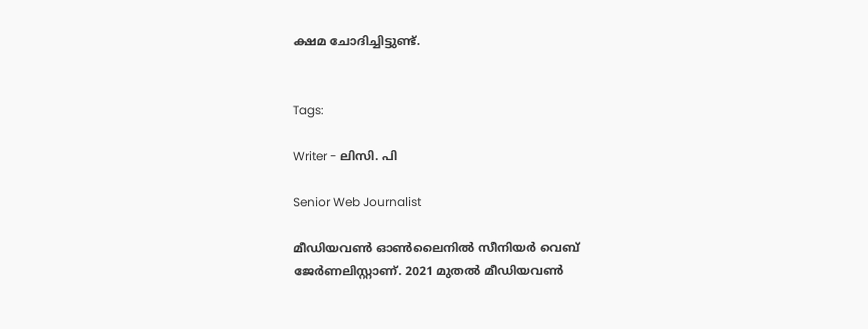ക്ഷമ ചോദിച്ചിട്ടുണ്ട്.


Tags:

Writer - ലിസി. പി

Senior Web Journalist

മീഡിയവൺ ഓൺലൈനിൽ സീനിയർ വെബ് ജേർണലിസ്റ്റാണ്. 2021 മുതൽ മീഡിയവൺ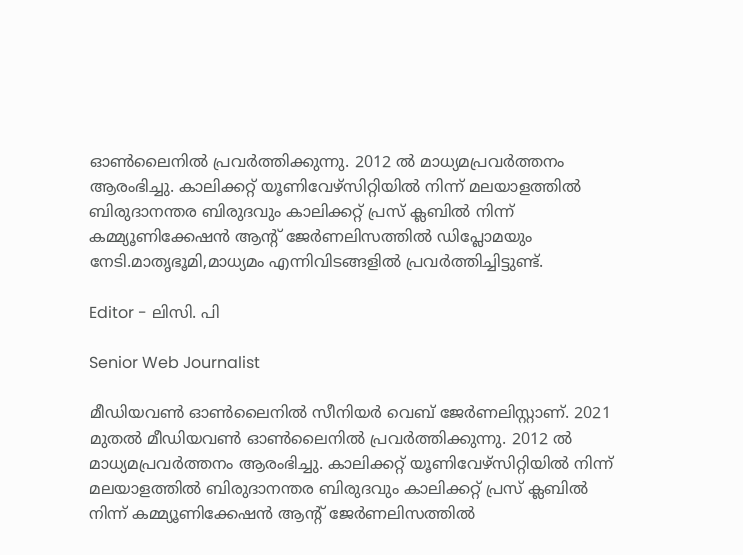ഓൺലൈനിൽ പ്രവർത്തിക്കുന്നു. 2012 ല്‍ മാധ്യമപ്രവര്‍ത്തനം ആരംഭിച്ചു. കാലിക്കറ്റ് യൂണിവേഴ്‌സിറ്റിയിൽ നിന്ന് മലയാളത്തിൽ ബിരുദാനന്തര ബിരുദവും കാലിക്കറ്റ് പ്രസ് ക്ലബിൽ നിന്ന് കമ്മ്യൂണിക്കേഷൻ ആന്റ് ജേർണലിസത്തിൽ ഡിപ്ലോമയും നേടി.മാതൃഭൂമി,മാധ്യമം എന്നിവിടങ്ങളിൽ പ്രവർത്തിച്ചിട്ടുണ്ട്.

Editor - ലിസി. പി

Senior Web Journalist

മീഡിയവൺ ഓൺലൈനിൽ സീനിയർ വെബ് ജേർണലിസ്റ്റാണ്. 2021 മുതൽ മീഡിയവൺ ഓൺലൈനിൽ പ്രവർത്തിക്കുന്നു. 2012 ല്‍ മാധ്യമപ്രവര്‍ത്തനം ആരംഭിച്ചു. കാലിക്കറ്റ് യൂണിവേഴ്‌സിറ്റിയിൽ നിന്ന് മലയാളത്തിൽ ബിരുദാനന്തര ബിരുദവും കാലിക്കറ്റ് പ്രസ് ക്ലബിൽ നിന്ന് കമ്മ്യൂണിക്കേഷൻ ആന്റ് ജേർണലിസത്തിൽ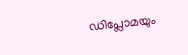ഡിപ്ലോമയും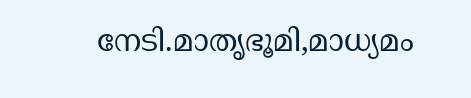നേടി.മാതൃഭൂമി,മാധ്യമം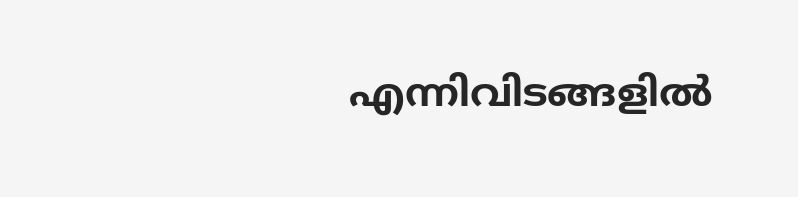എന്നിവിടങ്ങളിൽ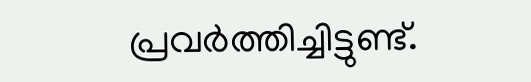പ്രവർത്തിച്ചിട്ടുണ്ട്.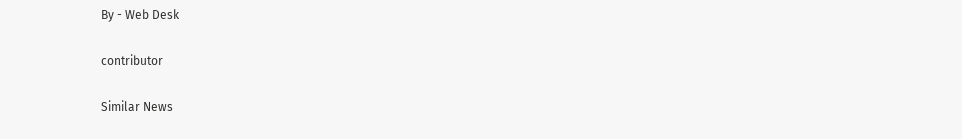By - Web Desk

contributor

Similar News